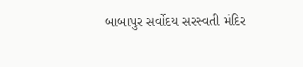બાબાપુર સર્વોદય સરસ્વતી મંદિર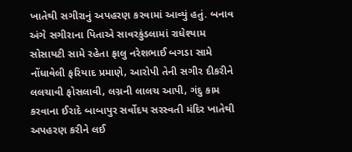ખાતેથી સગીરાનું અપહરણ કરવામાં આવ્યું હતું. બનાવ અંગે સગીરાના પિતાએ સાવરકુંડલામાં રાધેશ્યામ સોસાયટી સામે રહેતા ફાલુ નરેશભાઈ બગડા સામે નોંધાવેલી ફરિયાદ પ્રમાણે, આરોપી તેની સગીર દીકરીને લલચાવી ફોસલાવી, લગ્નની લાલચ આપી, ગંદુ કામ કરવાના ઈરાદે બાબાપુર સર્વોદય સરસ્વતી મંદિર ખાતેથી અપહરણ કરીને લઈ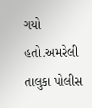ગયો હતો.અમરેલી તાલુકા પોલીસ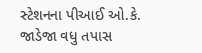સ્ટેશનના પીઆઈ ઓ.કે. જાડેજા વધુ તપાસ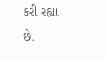કરી રહ્યા છે.